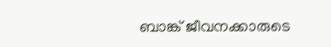ബാങ്ക് ജീവനക്കാരുടെ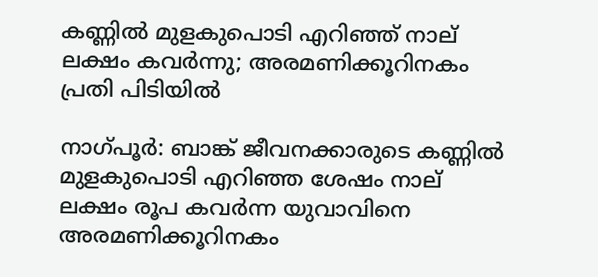കണ്ണിൽ മുളകുപൊടി എറിഞ്ഞ് നാല് ലക്ഷം കവർന്നു; അരമണിക്കൂറിനകം പ്രതി പിടിയിൽ

നാഗ്പൂർ: ബാങ്ക് ജീവനക്കാരുടെ കണ്ണിൽ മുളകുപൊടി എറിഞ്ഞ ശേഷം നാല് ലക്ഷം രൂപ കവർന്ന യുവാവിനെ അരമണിക്കൂറിനകം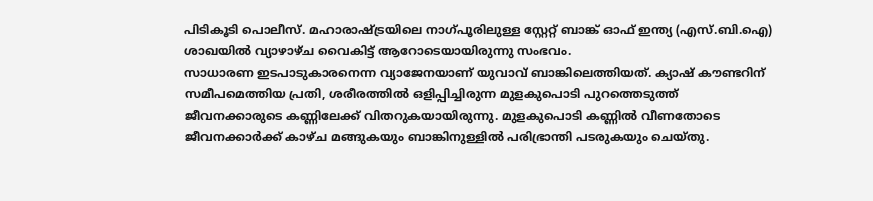പിടികൂടി പൊലീസ്. മഹാരാഷ്ട്രയിലെ നാഗ്പൂരിലുള്ള സ്റ്റേറ്റ് ബാങ്ക് ഓഫ് ഇന്ത്യ (എസ്.ബി.ഐ) ശാഖയിൽ വ്യാഴാഴ്ച വൈകിട്ട് ആറോടെയായിരുന്നു സംഭവം.
സാധാരണ ഇടപാടുകാരനെന്ന വ്യാജേനയാണ് യുവാവ് ബാങ്കിലെത്തിയത്. ക്യാഷ് കൗണ്ടറിന് സമീപമെത്തിയ പ്രതി, ശരീരത്തിൽ ഒളിപ്പിച്ചിരുന്ന മുളകുപൊടി പുറത്തെടുത്ത് ജീവനക്കാരുടെ കണ്ണിലേക്ക് വിതറുകയായിരുന്നു. മുളകുപൊടി കണ്ണിൽ വീണതോടെ ജീവനക്കാർക്ക് കാഴ്ച മങ്ങുകയും ബാങ്കിനുള്ളിൽ പരിഭ്രാന്തി പടരുകയും ചെയ്തു.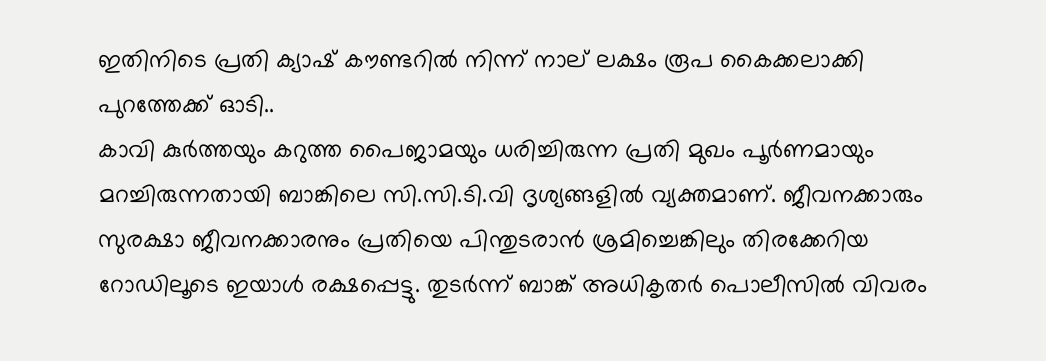ഇതിനിടെ പ്രതി ക്യാഷ് കൗണ്ടറിൽ നിന്ന് നാല് ലക്ഷം രൂപ കൈക്കലാക്കി പുറത്തേക്ക് ഓടി..
കാവി കുർത്തയും കറുത്ത പൈജാമയും ധരിച്ചിരുന്ന പ്രതി മുഖം പൂർണമായും മറച്ചിരുന്നതായി ബാങ്കിലെ സി.സി.ടി.വി ദൃശ്യങ്ങളിൽ വ്യക്തമാണ്. ജീവനക്കാരും സുരക്ഷാ ജീവനക്കാരനും പ്രതിയെ പിന്തുടരാൻ ശ്രമിച്ചെങ്കിലും തിരക്കേറിയ റോഡിലൂടെ ഇയാൾ രക്ഷപ്പെട്ടു. തുടർന്ന് ബാങ്ക് അധികൃതർ പൊലീസിൽ വിവരം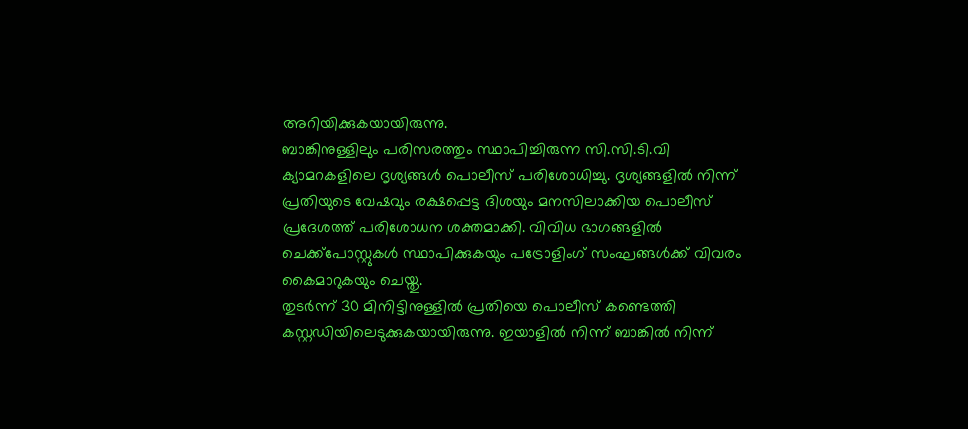അറിയിക്കുകയായിരുന്നു.
ബാങ്കിനുള്ളിലും പരിസരത്തും സ്ഥാപിച്ചിരുന്ന സി.സി.ടി.വി ക്യാമറകളിലെ ദൃശ്യങ്ങൾ പൊലീസ് പരിശോധിച്ചു. ദൃശ്യങ്ങളിൽ നിന്ന് പ്രതിയുടെ വേഷവും രക്ഷപ്പെട്ട ദിശയും മനസിലാക്കിയ പൊലീസ് പ്രദേശത്ത് പരിശോധന ശക്തമാക്കി. വിവിധ ഭാഗങ്ങളിൽ ചെക്ക്‌പോസ്റ്റുകൾ സ്ഥാപിക്കുകയും പട്രോളിംഗ് സംഘങ്ങൾക്ക് വിവരം കൈമാറുകയും ചെയ്തു.
തുടർന്ന് 30 മിനിട്ടിനുള്ളിൽ പ്രതിയെ പൊലീസ് കണ്ടെത്തി കസ്റ്റഡിയിലെടുക്കുകയായിരുന്നു. ഇയാളിൽ നിന്ന് ബാങ്കിൽ നിന്ന്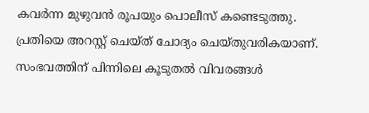കവർന്ന മുഴുവൻ രൂപയും പൊലീസ് കണ്ടെടുത്തു. പ്രതിയെ അറസ്റ്റ് ചെയ്ത് ചോദ്യം ചെയ്തുവരികയാണ്. സംഭവത്തിന് പിന്നിലെ കൂടുതൽ വിവരങ്ങൾ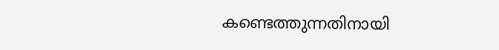കണ്ടെത്തുന്നതിനായി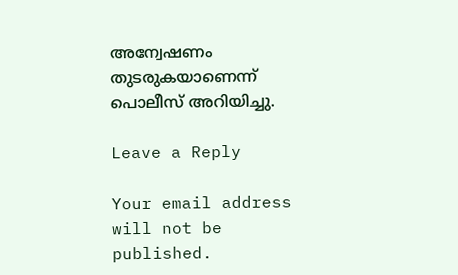അന്വേഷണം തുടരുകയാണെന്ന് പൊലീസ് അറിയിച്ചു.

Leave a Reply

Your email address will not be published.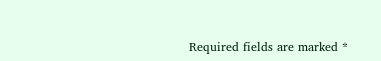Required fields are marked *